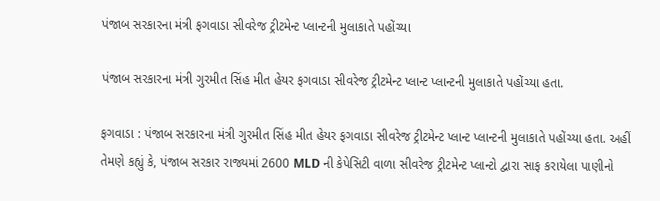પંજાબ સરકારના મંત્રી ફગવાડા સીવરેજ ટ્રીટમેન્ટ પ્લાન્ટની મુલાકાતે પહોંચ્યા

પંજાબ સરકારના મંત્રી ગુરમીત સિંહ મીત હેયર ફગવાડા સીવરેજ ટ્રીટમેન્ટ પ્લાન્ટ પ્લાન્ટની મુલાકાતે પહોંચ્યા હતા.

ફગવાડા : પંજાબ સરકારના મંત્રી ગુરમીત સિંહ મીત હેયર ફગવાડા સીવરેજ ટ્રીટમેન્ટ પ્લાન્ટ પ્લાન્ટની મુલાકાતે પહોંચ્યા હતા. અહીં તેમણે કહ્યું કે, પંજાબ સરકાર રાજ્યમાં 2600 MLD ની કેપેસિટી વાળા સીવરેજ ટ્રીટમેન્ટ પ્લાન્ટો દ્વારા સાફ કરાયેલા પાણીનો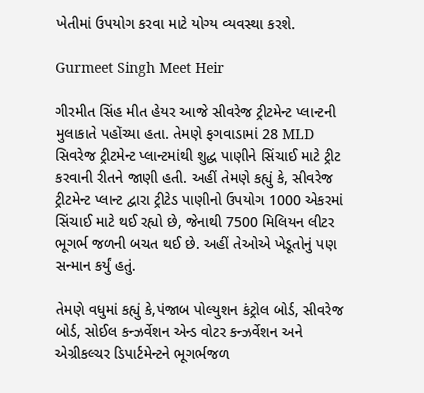ખેતીમાં ઉપયોગ કરવા માટે યોગ્ય વ્યવસ્થા કરશે.

Gurmeet Singh Meet Heir

ગીરમીત સિંહ મીત હેયર આજે સીવરેજ ટ્રીટમેન્ટ પ્લાન્ટની મુલાકાતે પહોંચ્યા હતા. તેમણે ફગવાડામાં 28 MLD સિવરેજ ટ્રીટમેન્ટ પ્લાન્ટમાંથી શુદ્ધ પાણીને સિંચાઈ માટે ટ્રીટ કરવાની રીતને જાણી હતી. અહીં તેમણે કહ્યું કે, સીવરેજ ટ્રીટમેન્ટ પ્લાન્ટ દ્વારા ટ્રીટેડ પાણીનો ઉપયોગ 1000 એકરમાં સિંચાઈ માટે થઈ રહ્યો છે, જેનાથી 7500 મિલિયન લીટર ભૂગર્ભ જળની બચત થઈ છે. અહીં તેઓએ ખેડૂતોનું પણ સન્માન કર્યું હતું.

તેમણે વધુમાં કહ્યું કે,પંજાબ પોલ્યુશન કંટ્રોલ બોર્ડ, સીવરેજ બોર્ડ, સોઈલ કન્ઝર્વેશન એન્ડ વોટર કન્ઝર્વેશન અને એગ્રીકલ્ચર ડિપાર્ટમેન્ટને ભૂગર્ભજળ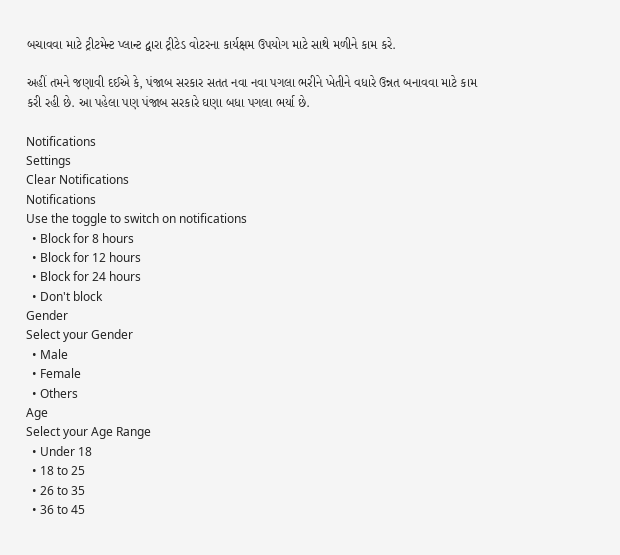બચાવવા માટે ટ્રીટમેન્ટ પ્લાન્ટ દ્વારા ટ્રીટેડ વોટરના કાર્યક્ષમ ઉપયોગ માટે સાથે મળીને કામ કરે.

અહીં તમને જણાવી દઈએ કે, પંજાબ સરકાર સતત નવા નવા પગલા ભરીને ખેતીને વધારે ઉન્નત બનાવવા માટે કામ કરી રહી છે. આ પહેલા પણ પંજાબ સરકારે ઘણા બધા પગલા ભર્યા છે.

Notifications
Settings
Clear Notifications
Notifications
Use the toggle to switch on notifications
  • Block for 8 hours
  • Block for 12 hours
  • Block for 24 hours
  • Don't block
Gender
Select your Gender
  • Male
  • Female
  • Others
Age
Select your Age Range
  • Under 18
  • 18 to 25
  • 26 to 35
  • 36 to 45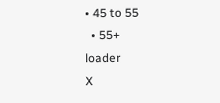• 45 to 55
  • 55+
loader
X